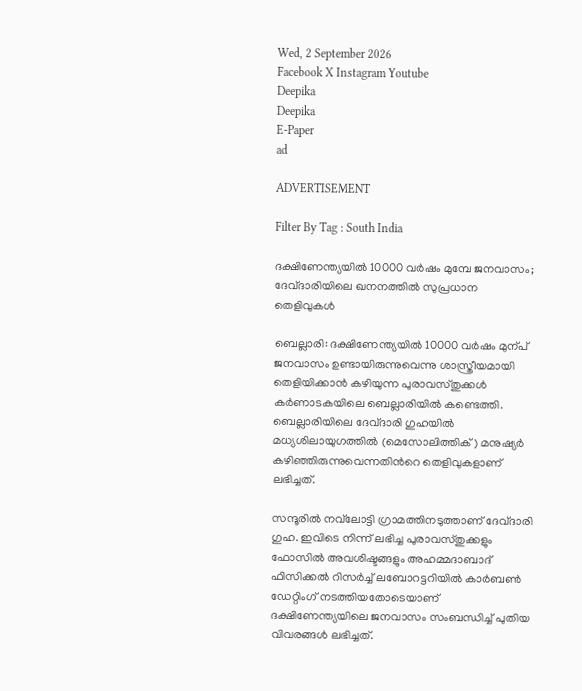Wed, 2 September 2026
Facebook X Instagram Youtube
Deepika
Deepika
E-Paper
ad

ADVERTISEMENT

Filter By Tag : South India

ദക്ഷിണേന്ത്യയിൽ 10000 വർഷം മുമ്പേ ജനവാസം; ദേവ്ദാരിയിലെ ഖനനത്തിൽ സുപ്രധാന തെളിവുകൾ

ബെല്ലാരി: ദക്ഷിണേന്ത്യയിൽ 10000 വർഷം മുന്പ് ജനവാസം ഉണ്ടായിരുന്നുവെന്നു ശാസ്ത്രീയമായി തെളിയിക്കാൻ കഴിയുന്ന പുരാവസ്തുക്കൾ കർണാടകയിലെ ബെല്ലാരിയിൽ കണ്ടെത്തി. ബെല്ലാരിയിലെ ദേവ്ദാരി ഗുഹയിൽ മധ്യശിലായുഗത്തിൽ (മെസോലിത്തിക്) മനുഷ്യർ കഴിഞ്ഞിരുന്നുവെന്നതിന്‍റെ തെളിവുകളാണ് ലഭിച്ചത്.

സന്ദൂരിൽ നവ്‌ലോട്ടി ഗ്രാമത്തിനടുത്താണ് ദേവ്ദാരി ഗുഹ. ഇവിടെ നിന്ന് ലഭിച്ച പുരാവസ്തുക്കളും ഫോസിൽ അവശിഷ്ടങ്ങളും അഹമ്മദാബാദ് ഫിസിക്കൽ റിസർച്ച് ലബോറട്ടറിയിൽ കാർബൺ ഡേറ്റിംഗ് നടത്തിയതോടെയാണ് ദക്ഷിണേന്ത്യയിലെ ജനവാസം സംബന്ധിച്ച് പുതിയ വിവരങ്ങൾ ലഭിച്ചത്.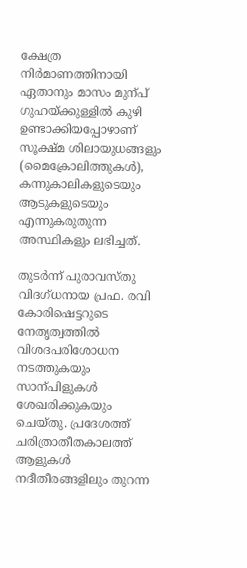ക്ഷേത്ര നിർമാണത്തിനായി ഏതാനും മാസം മുന്പ് ഗുഹയ്ക്കുള്ളിൽ കുഴി ഉണ്ടാക്കിയപ്പോഴാണ് സൂക്ഷ്മ ശിലായുധങ്ങളും (മൈക്രോലിത്തുകൾ), കന്നുകാലികളുടെയും ആടുകളുടെയും എന്നുകരുതുന്ന അസ്ഥികളും ലഭിച്ചത്.

തുടർന്ന് പുരാവസ്തു വിദഗ്ധനായ പ്രഫ. രവി കോരിഷെട്ടറുടെ നേതൃത്വത്തിൽ വിശദപരിശോധന നടത്തുകയും സാന്പിളുകൾ ശേഖരിക്കുകയും ചെയ്തു. പ്രദേശത്ത് ചരിത്രാതീതകാലത്ത് ആളുകൾ നദീതീരങ്ങളിലും തുറന്ന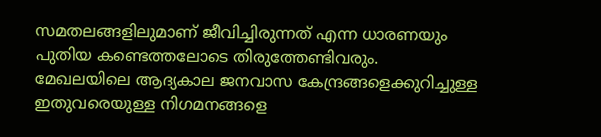സമതലങ്ങളിലുമാണ് ജീവിച്ചിരുന്നത് എന്ന ധാരണയും പുതിയ കണ്ടെത്തലോടെ തിരുത്തേണ്ടിവരും. മേഖലയിലെ ആദ്യകാല ജനവാസ കേന്ദ്രങ്ങളെക്കുറിച്ചുള്ള ഇതുവരെയുള്ള നിഗമനങ്ങളെ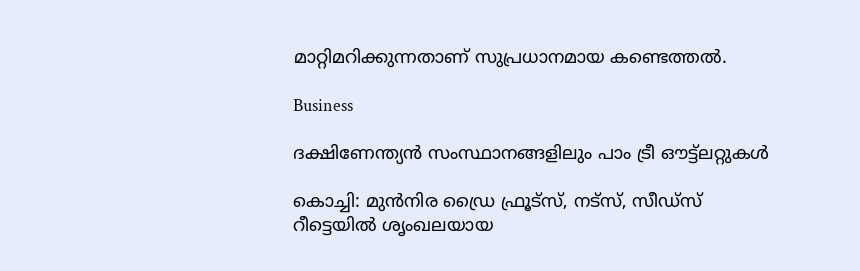മാറ്റിമറിക്കുന്നതാണ് സുപ്രധാനമായ കണ്ടെത്തൽ.

Business

ദക്ഷിണേന്ത്യന്‍ സംസ്ഥാനങ്ങളിലും പാം ട്രീ ഔട്ട്‌ലറ്റുകള്‍

കൊച്ചി: മുൻനിര ഡ്രൈ ഫ്രൂട്സ്, നട്സ്, സീഡ്സ് റീട്ടെയില്‍ ശൃംഖലയായ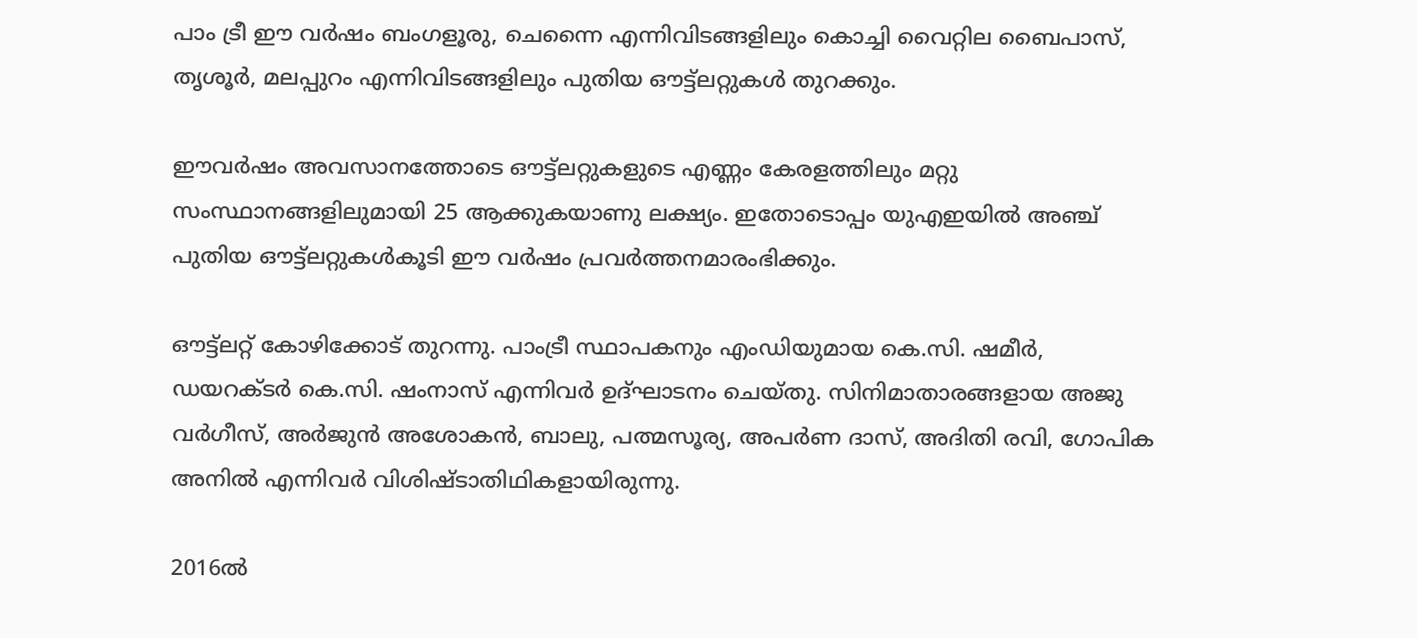പാം ട്രീ ഈ വർഷം ബംഗളൂരു, ചെന്നൈ എന്നിവിടങ്ങളിലും കൊച്ചി വൈറ്റില ബൈപാസ്, തൃശൂര്‍, മലപ്പുറം എന്നിവിടങ്ങളിലും പുതിയ ഔട്ട്‌ലറ്റുകള്‍ തുറക്കും.

ഈവർഷം അവസാനത്തോടെ ഔട്ട്‌ലറ്റുകളുടെ എണ്ണം കേരളത്തിലും മറ്റു സംസ്ഥാനങ്ങളിലുമായി 25 ആക്കുകയാണു ലക്ഷ്യം. ഇതോടൊപ്പം യുഎഇയില്‍ അഞ്ച് പുതിയ ഔട്ട്‌ലറ്റുകള്‍കൂടി ഈ വര്‍ഷം പ്രവര്‍ത്തനമാരംഭിക്കും.

ഔട്ട്‌ലറ്റ് കോഴിക്കോട് തുറന്നു. പാംട്രീ സ്ഥാപകനും എംഡിയുമായ കെ.സി. ഷമീര്‍, ഡയറക്ടര്‍ കെ.സി. ഷംനാസ് എന്നിവർ ഉദ്ഘാടനം ചെയ്തു. സിനിമാതാരങ്ങളായ അജു വര്‍ഗീസ്, അര്‍ജുന്‍ അശോകന്‍, ബാലു, പത്മസൂര്യ, അപര്‍ണ ദാസ്, അദിതി രവി, ഗോപിക അനില്‍ എന്നിവര്‍ വിശിഷ്‌ടാതിഥികളായിരുന്നു.

2016ല്‍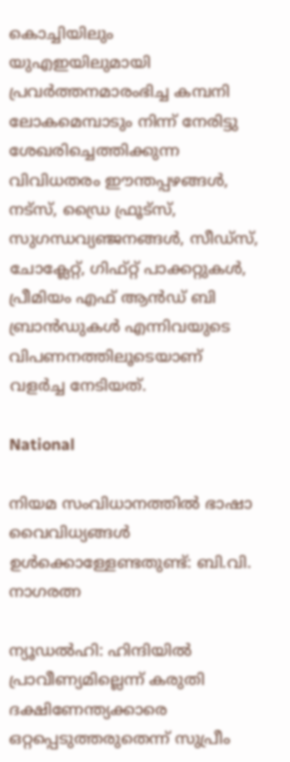കൊച്ചിയിലും യുഎഇയിലുമായി പ്രവര്‍ത്തനമാരംഭിച്ച കമ്പനി ലോകമെമ്പാടും നിന്ന് നേരിട്ടു ശേഖരിച്ചെത്തിക്കുന്ന വിവിധതരം ഈന്തപ്പഴങ്ങള്‍, നട്സ്, ഡ്രൈ ഫ്രൂട്സ്, സുഗന്ധവ്യഞ്ജനങ്ങള്‍, സീഡ്സ്, ചോക്ലേറ്റ്, ഗിഫ്റ്റ് പാക്കറ്റുകള്‍, പ്രീമിയം എഫ് ആന്‍ഡ് ബി ബ്രാന്‍ഡുകള്‍ എന്നിവയുടെ വിപണനത്തിലൂടെയാണ് വളര്‍ച്ച നേടിയത്.

National

നിയമ സംവിധാനത്തിൽ ഭാഷാ വൈവിധ്യങ്ങൾ ഉൾക്കൊള്ളേണ്ടതുണ്ട്: ബി.വി. നാഗരത്ന

ന്യൂഡൽഹി: ഹിന്ദിയിൽ പ്രാവീണ്യമില്ലെന്ന് കരുതി ദക്ഷിണേന്ത്യക്കാരെ ഒറ്റപ്പെടുത്തരുതെന്ന് സുപ്രീം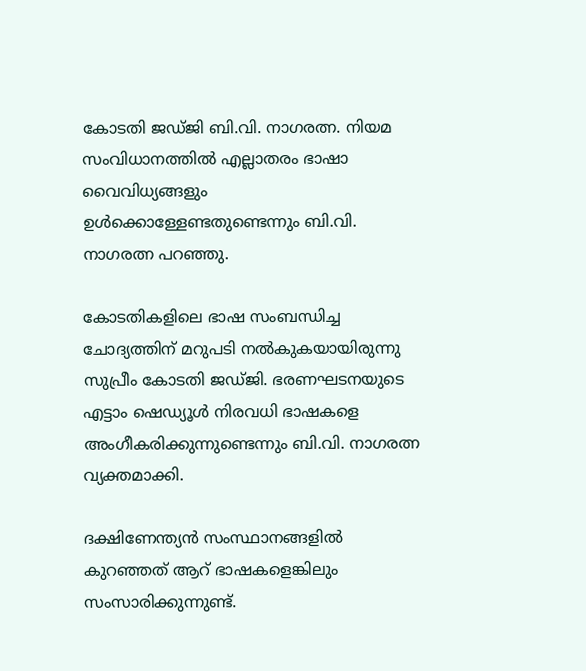കോടതി ജഡ്ജി ബി.വി. നാഗരത്ന. നിയമ സംവിധാനത്തിൽ എല്ലാതരം ഭാഷാ വൈവിധ്യങ്ങളും ഉൾക്കൊള്ളേണ്ടതുണ്ടെന്നും ബി.വി. നാഗരത്ന പറഞ്ഞു.

കോടതികളിലെ ഭാഷ സംബന്ധിച്ച ചോദ്യത്തിന് മറുപടി നൽകുകയായിരുന്നു സുപ്രീം കോടതി ജഡ്ജി. ഭരണഘടനയുടെ എട്ടാം ഷെഡ്യൂൾ നിരവധി ഭാഷകളെ അംഗീകരിക്കുന്നുണ്ടെന്നും ബി.വി. നാഗരത്ന വ്യക്തമാക്കി.

ദക്ഷിണേന്ത്യൻ സംസ്ഥാനങ്ങളിൽ കുറഞ്ഞത് ആറ് ഭാഷകളെങ്കിലും സംസാരിക്കുന്നുണ്ട്.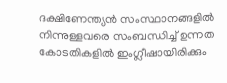ദക്ഷിണേന്ത്യൻ സംസ്ഥാനങ്ങളിൽ നിന്നുള്ളവരെ സംബന്ധിച്ച് ഉന്നത കോടതികളിൽ ഇംഗ്ലീഷായിരിക്കും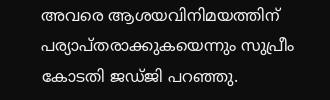അവരെ ആശയവിനിമയത്തിന് പര്യാപ്തരാക്കുകയെന്നും സുപ്രീം കോടതി ജഡ്ജി പറഞ്ഞു.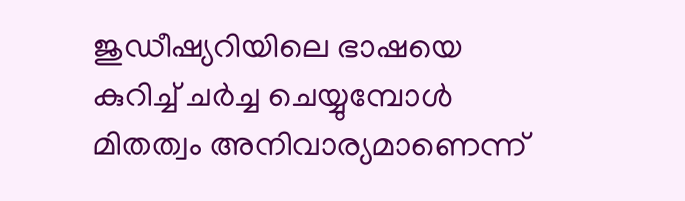ജുഡീഷ്യറിയിലെ ഭാഷയെ കുറിച്ച് ചർച്ച ചെയ്യുമ്പോൾ മിതത്വം അനിവാര്യമാണെന്ന്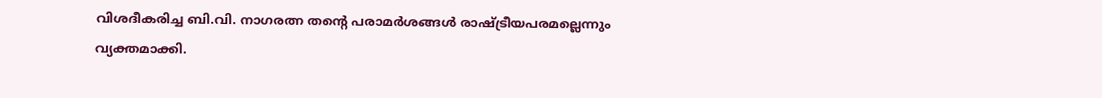വിശദീകരിച്ച ബി.വി. നാഗരത്ന തന്‍റെ പരാമർശങ്ങൾ രാഷ്ട്രീയപരമല്ലെന്നും വ്യക്തമാക്കി.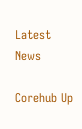Latest News

Corehub Up